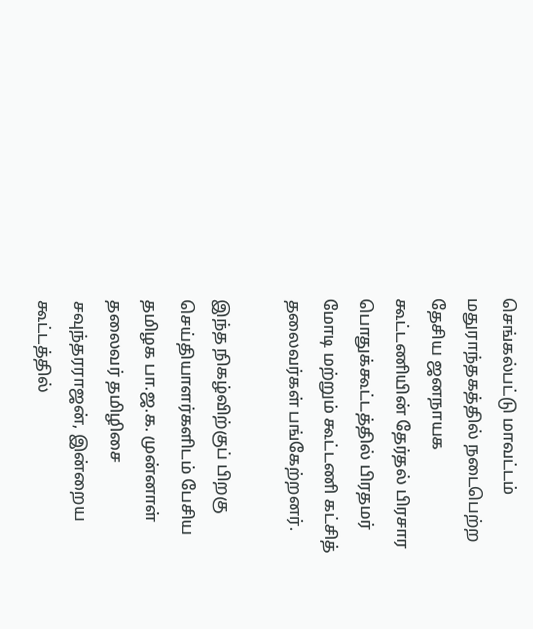செங்கல்பட்டு மாவட்டம் மதுராந்தகத்தில் நடைபெற்ற தேசிய ஜனநாயக கூட்டணியின் தேர்தல் பிரசார பொதுக்கூட்டத்தில் பிரதமர் மோடி மற்றும் கூட்டணி கட்சித் தலைவர்கள் பங்கேற்றனர்.

இந்த நிகழ்விற்குப் பிறகு செய்தியாளர்களிடம் பேசிய தமிழக பா.ஜ.க. முன்னாள் தலைவர் தமிழிசை சவுந்தரராஜன், இன்றைய கூட்டத்தில்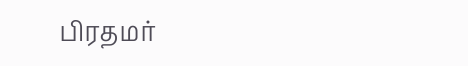பிரதமர்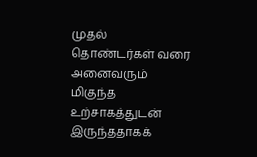முதல் தொண்டர்கள் வரை அனைவரும் மிகுந்த உற்சாகத்துடன் இருந்ததாகக்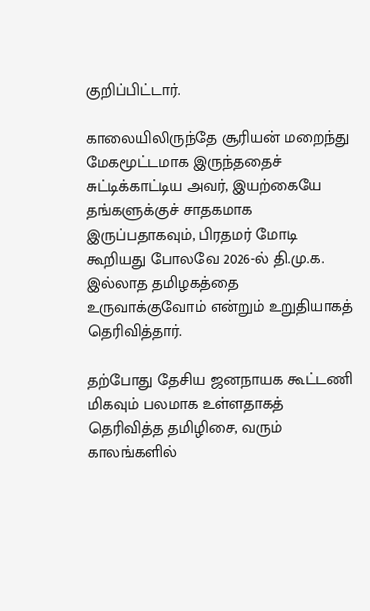குறிப்பிட்டார்.

காலையிலிருந்தே சூரியன் மறைந்து மேகமூட்டமாக இருந்ததைச் சுட்டிக்காட்டிய அவர், இயற்கையே தங்களுக்குச் சாதகமாக இருப்பதாகவும், பிரதமர் மோடி கூறியது போலவே 2026-ல் தி.மு.க. இல்லாத தமிழகத்தை உருவாக்குவோம் என்றும் உறுதியாகத் தெரிவித்தார்.

தற்போது தேசிய ஜனநாயக கூட்டணி மிகவும் பலமாக உள்ளதாகத் தெரிவித்த தமிழிசை, வரும் காலங்களில்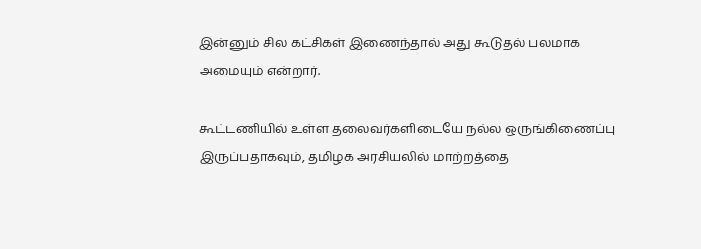இன்னும் சில கட்சிகள் இணைந்தால் அது கூடுதல் பலமாக அமையும் என்றார்.

கூட்டணியில் உள்ள தலைவர்களிடையே நல்ல ஒருங்கிணைப்பு இருப்பதாகவும், தமிழக அரசியலில் மாற்றத்தை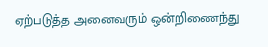ஏற்படுத்த அனைவரும் ஒன்றிணைந்து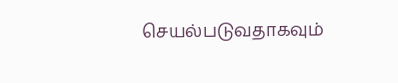செயல்படுவதாகவும்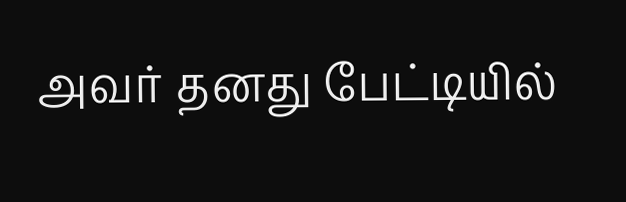அவர் தனது பேட்டியில்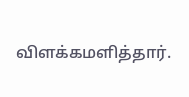விளக்கமளித்தார்.